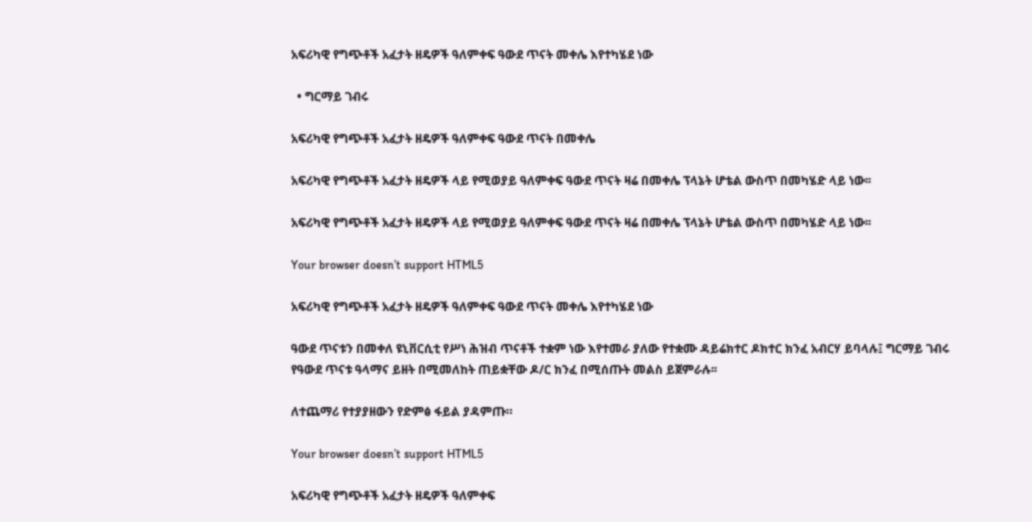አፍሪካዊ የግጭቶች አፈታት ዘዴዎች ዓለምቀፍ ዓውደ ጥናት መቀሌ እየተካሄደ ነው

  • ግርማይ ገብሩ

አፍሪካዊ የግጭቶች አፈታት ዘዴዎች ዓለምቀፍ ዓውደ ጥናት በመቀሌ

አፍሪካዊ የግጭቶች አፈታት ዘዴዎች ላይ የሚወያይ ዓለምቀፍ ዓውደ ጥናት ዛሬ በመቀሌ ፕላኔት ሆቴል ውስጥ በመካሄድ ላይ ነው፡፡

አፍሪካዊ የግጭቶች አፈታት ዘዴዎች ላይ የሚወያይ ዓለምቀፍ ዓውደ ጥናት ዛሬ በመቀሌ ፕላኔት ሆቴል ውስጥ በመካሄድ ላይ ነው፡፡

Your browser doesn’t support HTML5

አፍሪካዊ የግጭቶች አፈታት ዘዴዎች ዓለምቀፍ ዓውደ ጥናት መቀሌ እየተካሄደ ነው

ዓውደ ጥናቱን በመቀለ ዩኒቨርሲቲ የሥነ ሕዝብ ጥናቶች ተቋም ነው እየተመራ ያለው የተቋሙ ዳይሬክተር ዶክተር ክንፈ አብርሃ ይባላሉ፤ ግርማይ ገብሩ የዓውደ ጥናቱ ዓላማና ይዘት በሚመለከት ጠይቋቸው ዶ/ር ክንፈ በሚሰጡት መልስ ይጀምራሉ፡፡

ለተጨማሪ የተያያዘውን የድምፅ ፋይል ያዳምጡ።

Your browser doesn’t support HTML5

አፍሪካዊ የግጭቶች አፈታት ዘዴዎች ዓለምቀፍ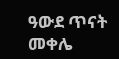ዓውደ ጥናት መቀሌ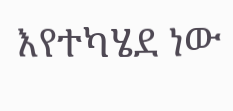እየተካሄደ ነው